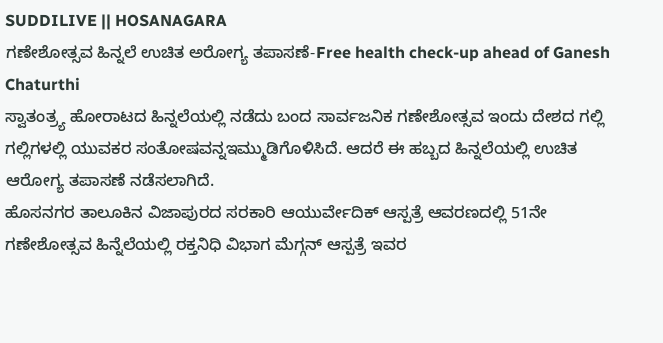SUDDILIVE || HOSANAGARA
ಗಣೇಶೋತ್ಸವ ಹಿನ್ನಲೆ ಉಚಿತ ಅರೋಗ್ಯ ತಪಾಸಣೆ-Free health check-up ahead of Ganesh Chaturthi
ಸ್ವಾತಂತ್ರ್ಯ ಹೋರಾಟದ ಹಿನ್ನಲೆಯಲ್ಲಿ ನಡೆದು ಬಂದ ಸಾರ್ವಜನಿಕ ಗಣೇಶೋತ್ಸವ ಇಂದು ದೇಶದ ಗಲ್ಲಿ ಗಲ್ಲಿಗಳಲ್ಲಿ ಯುವಕರ ಸಂತೋಷವನ್ನಇಮ್ಮುಡಿಗೊಳಿಸಿದೆ. ಆದರೆ ಈ ಹಬ್ಬದ ಹಿನ್ನಲೆಯಲ್ಲಿ ಉಚಿತ ಆರೋಗ್ಯ ತಪಾಸಣೆ ನಡೆಸಲಾಗಿದೆ.
ಹೊಸನಗರ ತಾಲೂಕಿನ ವಿಜಾಪುರದ ಸರಕಾರಿ ಆಯುರ್ವೇದಿಕ್ ಆಸ್ಪತ್ರೆ ಆವರಣದಲ್ಲಿ 51ನೇ ಗಣೇಶೋತ್ಸವ ಹಿನ್ನೆಲೆಯಲ್ಲಿ ರಕ್ತನಿಧಿ ವಿಭಾಗ ಮೆಗ್ಗನ್ ಆಸ್ಪತ್ರೆ ಇವರ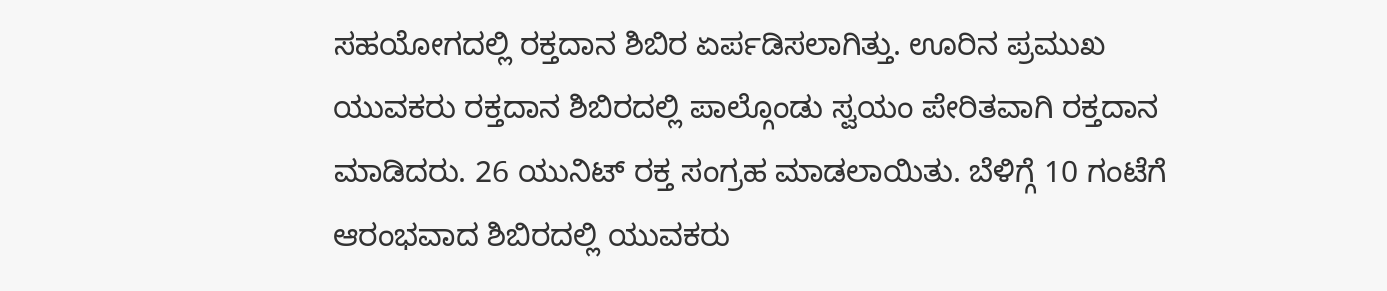ಸಹಯೋಗದಲ್ಲಿ ರಕ್ತದಾನ ಶಿಬಿರ ಏರ್ಪಡಿಸಲಾಗಿತ್ತು. ಊರಿನ ಪ್ರಮುಖ ಯುವಕರು ರಕ್ತದಾನ ಶಿಬಿರದಲ್ಲಿ ಪಾಲ್ಗೊಂಡು ಸ್ವಯಂ ಪೇರಿತವಾಗಿ ರಕ್ತದಾನ ಮಾಡಿದರು. 26 ಯುನಿಟ್ ರಕ್ತ ಸಂಗ್ರಹ ಮಾಡಲಾಯಿತು. ಬೆಳಿಗ್ಗೆ 10 ಗಂಟೆಗೆ ಆರಂಭವಾದ ಶಿಬಿರದಲ್ಲಿ ಯುವಕರು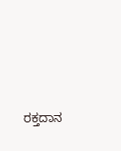ರಕ್ತದಾನ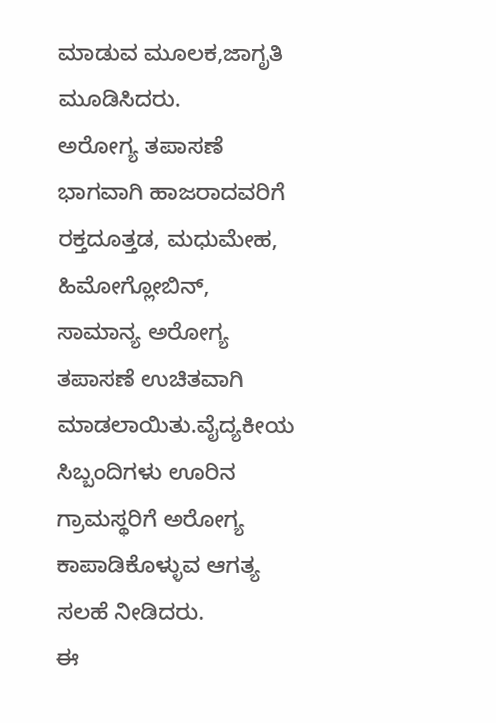ಮಾಡುವ ಮೂಲಕ,ಜಾಗೃತಿ ಮೂಡಿಸಿದರು.
ಅರೋಗ್ಯ ತಪಾಸಣೆ ಭಾಗವಾಗಿ ಹಾಜರಾದವರಿಗೆ ರಕ್ತದೂತ್ತಡ, ಮಧುಮೇಹ, ಹಿಮೋಗ್ಲೋಬಿನ್, ಸಾಮಾನ್ಯ ಅರೋಗ್ಯ ತಪಾಸಣೆ ಉಚಿತವಾಗಿ ಮಾಡಲಾಯಿತು.ವೈದ್ಯಕೀಯ ಸಿಬ್ಬಂದಿಗಳು ಊರಿನ ಗ್ರಾಮಸ್ಥರಿಗೆ ಅರೋಗ್ಯ ಕಾಪಾಡಿಕೊಳ್ಳುವ ಆಗತ್ಯ ಸಲಹೆ ನೀಡಿದರು.
ಈ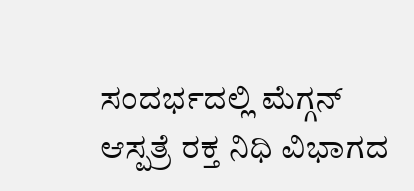ಸಂದರ್ಭದಲ್ಲಿ ಮೆಗ್ಗನ್ ಆಸ್ಪತ್ರೆ ರಕ್ತ ನಿಧಿ ವಿಭಾಗದ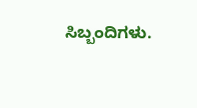ಸಿಬ್ಬಂದಿಗಳು.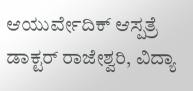ಆಯುರ್ವೇದಿಕ್ ಆಸ್ಪತ್ರೆ ಡಾಕ್ಟರ್ ರಾಜೇಶ್ವರಿ, ವಿದ್ಯಾ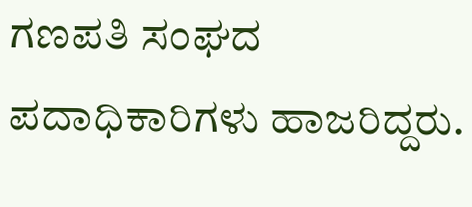ಗಣಪತಿ ಸಂಘದ ಪದಾಧಿಕಾರಿಗಳು ಹಾಜರಿದ್ದರು.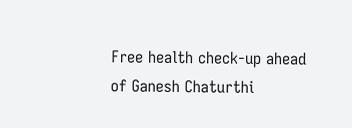Free health check-up ahead of Ganesh Chaturthi